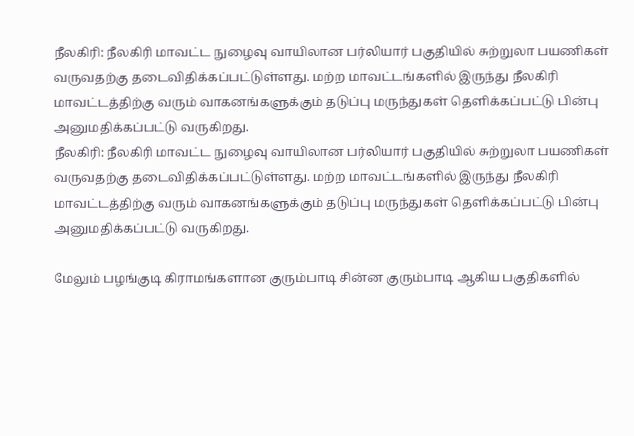நீலகிரி: நீலகிரி மாவட்ட நுழைவு வாயிலான பர்லியார் பகுதியில் சுற்றுலா பயணிகள் வருவதற்கு தடைவிதிக்கப்பட்டுள்ளது. மற்ற மாவட்டங்களில் இருந்து நீலகிரி மாவட்டத்திற்கு வரும் வாகனங்களுக்கும் தடுப்பு மருந்துகள் தெளிக்கப்பட்டு பின்பு அனுமதிக்கப்பட்டு வருகிறது.
நீலகிரி: நீலகிரி மாவட்ட நுழைவு வாயிலான பர்லியார் பகுதியில் சுற்றுலா பயணிகள் வருவதற்கு தடைவிதிக்கப்பட்டுள்ளது. மற்ற மாவட்டங்களில் இருந்து நீலகிரி மாவட்டத்திற்கு வரும் வாகனங்களுக்கும் தடுப்பு மருந்துகள் தெளிக்கப்பட்டு பின்பு அனுமதிக்கப்பட்டு வருகிறது.

மேலும் பழங்குடி கிராமங்களான குரும்பாடி சின்ன குரும்பாடி ஆகிய பகுதிகளில்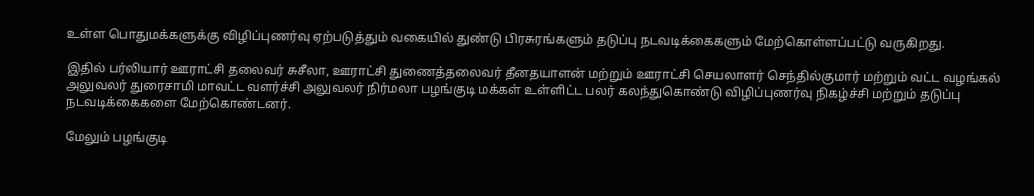உள்ள பொதுமக்களுக்கு விழிப்புணர்வு ஏற்படுத்தும் வகையில் துண்டு பிரசுரங்களும் தடுப்பு நடவடிக்கைகளும் மேற்கொள்ளப்பட்டு வருகிறது.

இதில் பர்லியார் ஊராட்சி தலைவர் சுசீலா, ஊராட்சி துணைத்தலைவர் தீனதயாளன் மற்றும் ஊராட்சி செயலாளர் செந்தில்குமார் மற்றும் வட்ட வழங்கல் அலுவலர் துரைசாமி மாவட்ட வளர்ச்சி அலுவலர் நிர்மலா பழங்குடி மக்கள் உள்ளிட்ட பலர் கலந்துகொண்டு விழிப்புணர்வு நிகழ்ச்சி மற்றும் தடுப்பு நடவடிக்கைகளை மேற்கொண்டனர்.

மேலும் பழங்குடி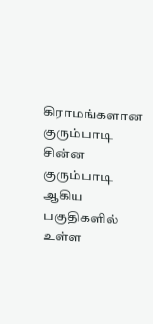கிராமங்களான குரும்பாடி சின்ன குரும்பாடி ஆகிய பகுதிகளில் உள்ள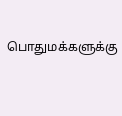பொதுமக்களுக்கு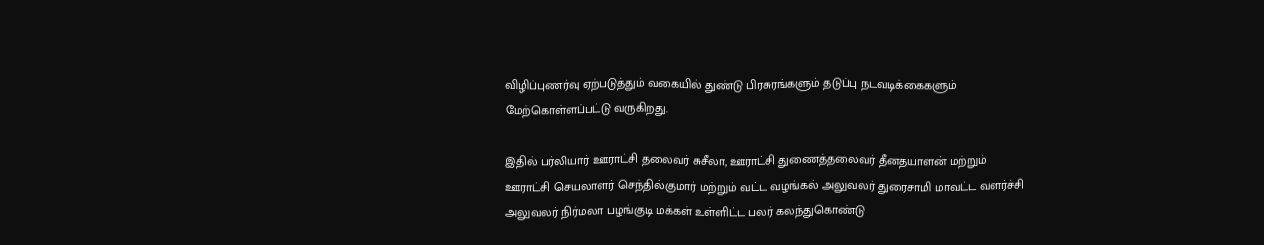விழிப்புணர்வு ஏற்படுத்தும் வகையில் துண்டு பிரசுரங்களும் தடுப்பு நடவடிக்கைகளும் மேற்கொள்ளப்பட்டு வருகிறது.

இதில் பர்லியார் ஊராட்சி தலைவர் சுசீலா, ஊராட்சி துணைத்தலைவர் தீனதயாளன் மற்றும் ஊராட்சி செயலாளர் செந்தில்குமார் மற்றும் வட்ட வழங்கல் அலுவலர் துரைசாமி மாவட்ட வளர்ச்சி அலுவலர் நிர்மலா பழங்குடி மக்கள் உள்ளிட்ட பலர் கலந்துகொண்டு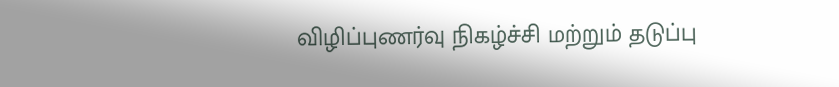விழிப்புணர்வு நிகழ்ச்சி மற்றும் தடுப்பு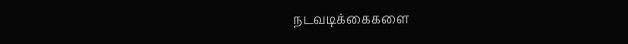நடவடிக்கைகளை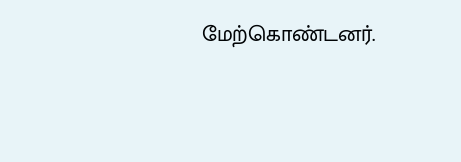மேற்கொண்டனர்.